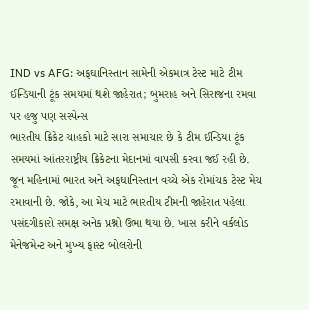IND vs AFG: અફઘાનિસ્તાન સામેની એકમાત્ર ટેસ્ટ માટે ટીમ ઈન્ડિયાની ટૂંક સમયમાં થશે જાહેરાત; બુમરાહ અને સિરાજના રમવા પર હજુ પણ સસ્પેન્સ
ભારતીય ક્રિકેટ ચાહકો માટે સારા સમાચાર છે કે ટીમ ઈન્ડિયા ટૂંક સમયમાં આંતરરાષ્ટ્રીય ક્રિકેટના મેદાનમાં વાપસી કરવા જઈ રહી છે. જૂન મહિનામાં ભારત અને અફઘાનિસ્તાન વચ્ચે એક રોમાંચક ટેસ્ટ મેચ રમાવાની છે. જોકે, આ મેચ માટે ભારતીય ટીમની જાહેરાત પહેલા પસંદગીકારો સમક્ષ અનેક પ્રશ્નો ઉભા થયા છે. ખાસ કરીને વર્કલોડ મેનેજમેન્ટ અને મુખ્ય ફાસ્ટ બોલરોની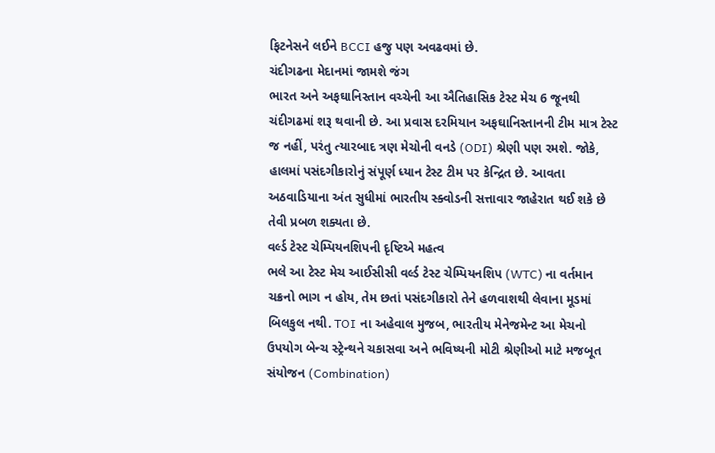ફિટનેસને લઈને BCCI હજુ પણ અવઢવમાં છે.
ચંદીગઢના મેદાનમાં જામશે જંગ
ભારત અને અફઘાનિસ્તાન વચ્ચેની આ ઐતિહાસિક ટેસ્ટ મેચ 6 જૂનથી ચંદીગઢમાં શરૂ થવાની છે. આ પ્રવાસ દરમિયાન અફઘાનિસ્તાનની ટીમ માત્ર ટેસ્ટ જ નહીં, પરંતુ ત્યારબાદ ત્રણ મેચોની વનડે (ODI) શ્રેણી પણ રમશે. જોકે, હાલમાં પસંદગીકારોનું સંપૂર્ણ ધ્યાન ટેસ્ટ ટીમ પર કેન્દ્રિત છે. આવતા અઠવાડિયાના અંત સુધીમાં ભારતીય સ્ક્વોડની સત્તાવાર જાહેરાત થઈ શકે છે તેવી પ્રબળ શક્યતા છે.
વર્લ્ડ ટેસ્ટ ચેમ્પિયનશિપની દૃષ્ટિએ મહત્વ
ભલે આ ટેસ્ટ મેચ આઈસીસી વર્લ્ડ ટેસ્ટ ચેમ્પિયનશિપ (WTC) ના વર્તમાન ચક્રનો ભાગ ન હોય, તેમ છતાં પસંદગીકારો તેને હળવાશથી લેવાના મૂડમાં બિલકુલ નથી. TOI ના અહેવાલ મુજબ, ભારતીય મેનેજમેન્ટ આ મેચનો ઉપયોગ બેન્ચ સ્ટ્રેન્થને ચકાસવા અને ભવિષ્યની મોટી શ્રેણીઓ માટે મજબૂત સંયોજન (Combination)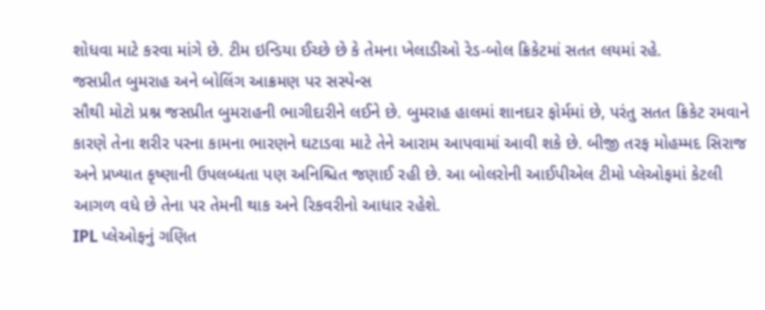શોધવા માટે કરવા માંગે છે. ટીમ ઇન્ડિયા ઈચ્છે છે કે તેમના ખેલાડીઓ રેડ-બોલ ક્રિકેટમાં સતત લયમાં રહે.
જસપ્રીત બુમરાહ અને બોલિંગ આક્રમણ પર સસ્પેન્સ
સૌથી મોટો પ્રશ્ન જસપ્રીત બુમરાહની ભાગીદારીને લઈને છે. બુમરાહ હાલમાં શાનદાર ફોર્મમાં છે, પરંતુ સતત ક્રિકેટ રમવાને કારણે તેના શરીર પરના કામના ભારણને ઘટાડવા માટે તેને આરામ આપવામાં આવી શકે છે. બીજી તરફ મોહમ્મદ સિરાજ અને પ્રખ્યાત કૃષ્ણાની ઉપલબ્ધતા પણ અનિશ્ચિત જણાઈ રહી છે. આ બોલરોની આઈપીએલ ટીમો પ્લેઓફમાં કેટલી આગળ વધે છે તેના પર તેમની થાક અને રિકવરીનો આધાર રહેશે.
IPL પ્લેઓફનું ગણિત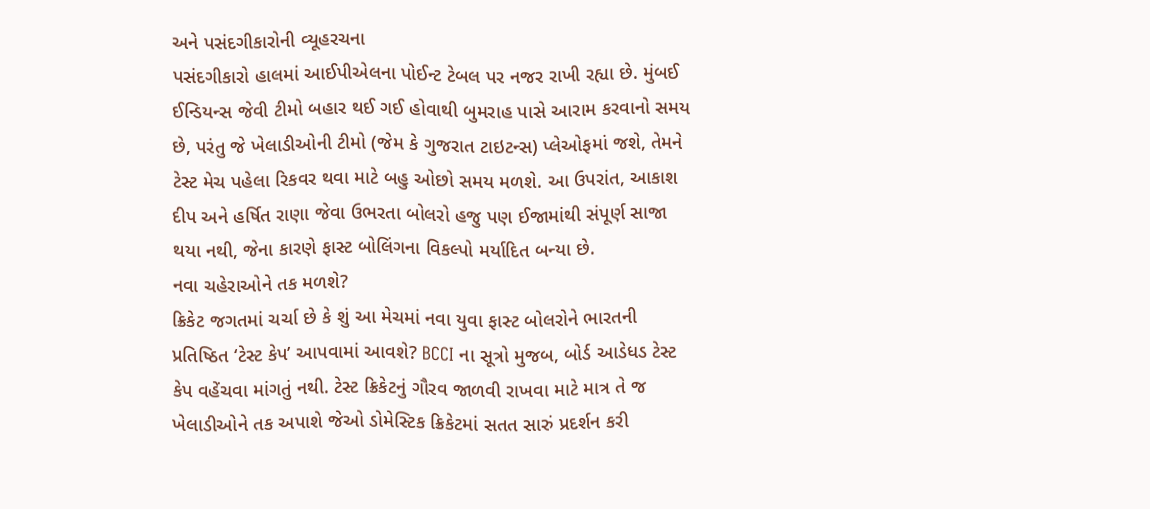અને પસંદગીકારોની વ્યૂહરચના
પસંદગીકારો હાલમાં આઈપીએલના પોઈન્ટ ટેબલ પર નજર રાખી રહ્યા છે. મુંબઈ ઈન્ડિયન્સ જેવી ટીમો બહાર થઈ ગઈ હોવાથી બુમરાહ પાસે આરામ કરવાનો સમય છે, પરંતુ જે ખેલાડીઓની ટીમો (જેમ કે ગુજરાત ટાઇટન્સ) પ્લેઓફમાં જશે, તેમને ટેસ્ટ મેચ પહેલા રિકવર થવા માટે બહુ ઓછો સમય મળશે. આ ઉપરાંત, આકાશ દીપ અને હર્ષિત રાણા જેવા ઉભરતા બોલરો હજુ પણ ઈજામાંથી સંપૂર્ણ સાજા થયા નથી, જેના કારણે ફાસ્ટ બોલિંગના વિકલ્પો મર્યાદિત બન્યા છે.
નવા ચહેરાઓને તક મળશે?
ક્રિકેટ જગતમાં ચર્ચા છે કે શું આ મેચમાં નવા યુવા ફાસ્ટ બોલરોને ભારતની પ્રતિષ્ઠિત ‘ટેસ્ટ કેપ’ આપવામાં આવશે? BCCI ના સૂત્રો મુજબ, બોર્ડ આડેધડ ટેસ્ટ કેપ વહેંચવા માંગતું નથી. ટેસ્ટ ક્રિકેટનું ગૌરવ જાળવી રાખવા માટે માત્ર તે જ ખેલાડીઓને તક અપાશે જેઓ ડોમેસ્ટિક ક્રિકેટમાં સતત સારું પ્રદર્શન કરી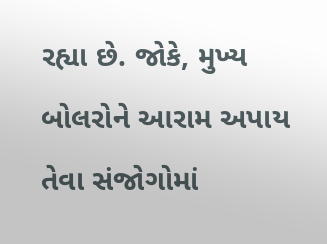રહ્યા છે. જોકે, મુખ્ય બોલરોને આરામ અપાય તેવા સંજોગોમાં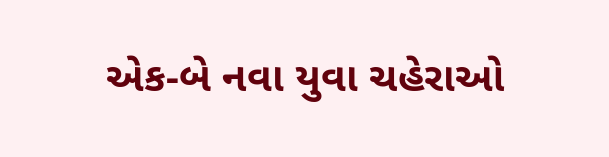એક-બે નવા યુવા ચહેરાઓ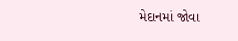મેદાનમાં જોવા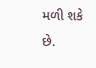મળી શકે છે.